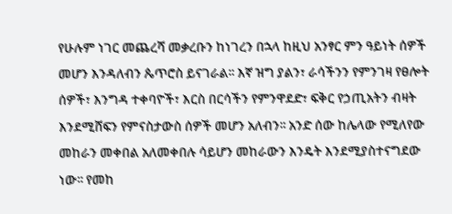የሁሉም ነገር መጨረሻ መቃረቡን ከነገረን በኋላ ከዚህ አንፃር ምን ዓይነት ሰዎች መሆን እንዳለብን ጴጥሮስ ይናገራል፡፡ እኛ ዝግ ያልን፣ ራሳችንን የምንገዛ የፀሎት ሰዎች፣ እንግዳ ተቀባዮች፣ እርስ በርሳችን የምንዋደድ፣ ፍቅር የኃጢአትን ብዛት እንደሚሸፍን የምናስታውስ ሰዎች መሆን አለብን፡፡ አንድ ሰው ከሌላው የሚለየው መከራን መቀበል አለመቀበሉ ሳይሆን መከራውን እንዴት እንደሚያስተናግደው ነው፡፡ የመከ